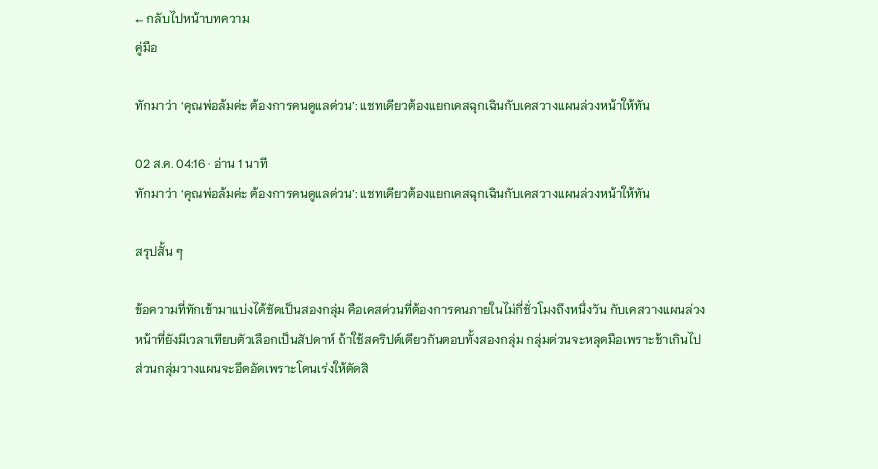← กลับไปหน้าบทความ
คู่มือ

ทักมาว่า ‘คุณพ่อล้มค่ะ ต้องการคนดูแลด่วน’: แชทเดียวต้องแยกเคสฉุกเฉินกับเคสวางแผนล่วงหน้าให้ทัน

02 ส.ค. 04:16 · อ่าน 1 นาที
ทักมาว่า ‘คุณพ่อล้มค่ะ ต้องการคนดูแลด่วน’: แชทเดียวต้องแยกเคสฉุกเฉินกับเคสวางแผนล่วงหน้าให้ทัน

สรุปสั้น ๆ

ข้อความที่ทักเข้ามาแบ่งได้ชัดเป็นสองกลุ่ม คือเคสด่วนที่ต้องการคนภายในไม่กี่ชั่วโมงถึงหนึ่งวัน กับเคสวางแผนล่วงหน้าที่ยังมีเวลาเทียบตัวเลือกเป็นสัปดาห์ ถ้าใช้สคริปต์เดียวกันตอบทั้งสองกลุ่ม กลุ่มด่วนจะหลุดมือเพราะช้าเกินไป ส่วนกลุ่มวางแผนจะอึดอัดเพราะโดนเร่งให้ตัดสิ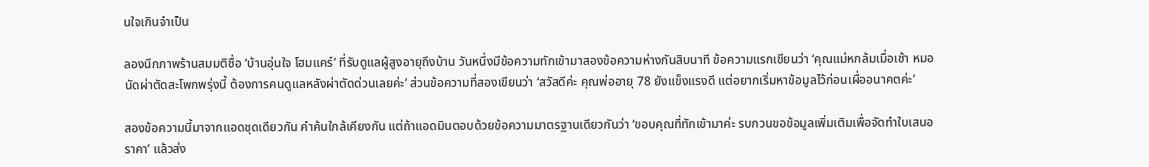นใจเกินจำเป็น

ลองนึกภาพร้านสมมติชื่อ ‘บ้านอุ่นใจ โฮมแคร์’ ที่รับดูแลผู้สูงอายุถึงบ้าน วันหนึ่งมีข้อความทักเข้ามาสองข้อความห่างกันสิบนาที ข้อความแรกเขียนว่า ‘คุณแม่หกล้มเมื่อเช้า หมอนัดผ่าตัดสะโพกพรุ่งนี้ ต้องการคนดูแลหลังผ่าตัดด่วนเลยค่ะ’ ส่วนข้อความที่สองเขียนว่า ‘สวัสดีค่ะ คุณพ่ออายุ 78 ยังแข็งแรงดี แต่อยากเริ่มหาข้อมูลไว้ก่อนเผื่ออนาคตค่ะ’

สองข้อความนี้มาจากแอดชุดเดียวกัน คำค้นใกล้เคียงกัน แต่ถ้าแอดมินตอบด้วยข้อความมาตรฐานเดียวกันว่า ‘ขอบคุณที่ทักเข้ามาค่ะ รบกวนขอข้อมูลเพิ่มเติมเพื่อจัดทำใบเสนอราคา’ แล้วส่ง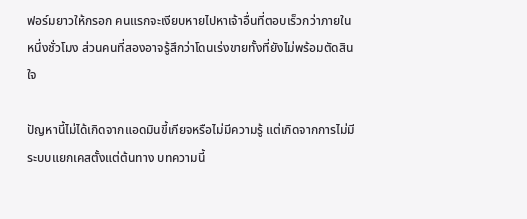ฟอร์มยาวให้กรอก คนแรกจะเงียบหายไปหาเจ้าอื่นที่ตอบเร็วกว่าภายในหนึ่งชั่วโมง ส่วนคนที่สองอาจรู้สึกว่าโดนเร่งขายทั้งที่ยังไม่พร้อมตัดสินใจ

ปัญหานี้ไม่ได้เกิดจากแอดมินขี้เกียจหรือไม่มีความรู้ แต่เกิดจากการไม่มีระบบแยกเคสตั้งแต่ต้นทาง บทความนี้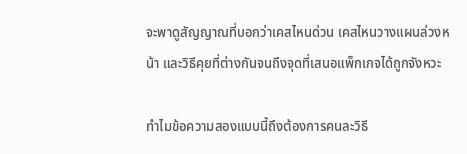จะพาดูสัญญาณที่บอกว่าเคสไหนด่วน เคสไหนวางแผนล่วงหน้า และวิธีคุยที่ต่างกันจนถึงจุดที่เสนอแพ็กเกจได้ถูกจังหวะ

ทำไมข้อความสองแบบนี้ถึงต้องการคนละวิธี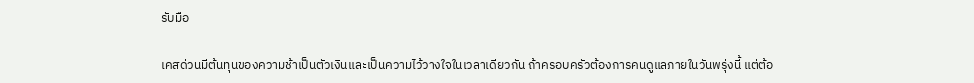รับมือ

เคสด่วนมีต้นทุนของความช้าเป็นตัวเงินและเป็นความไว้วางใจในเวลาเดียวกัน ถ้าครอบครัวต้องการคนดูแลภายในวันพรุ่งนี้ แต่ต้อ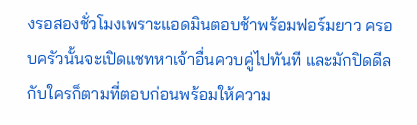งรอสองชั่วโมงเพราะแอดมินตอบช้าพร้อมฟอร์มยาว ครอบครัวนั้นจะเปิดแชทหาเจ้าอื่นควบคู่ไปทันที และมักปิดดีลกับใครก็ตามที่ตอบก่อนพร้อมให้ความ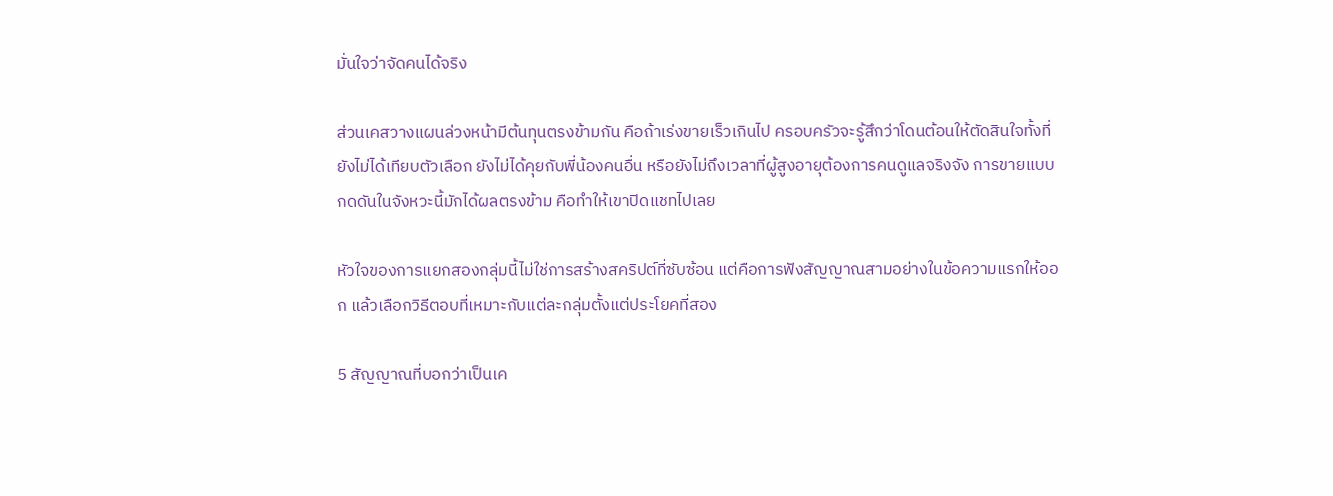มั่นใจว่าจัดคนได้จริง

ส่วนเคสวางแผนล่วงหน้ามีต้นทุนตรงข้ามกัน คือถ้าเร่งขายเร็วเกินไป ครอบครัวจะรู้สึกว่าโดนต้อนให้ตัดสินใจทั้งที่ยังไม่ได้เทียบตัวเลือก ยังไม่ได้คุยกับพี่น้องคนอื่น หรือยังไม่ถึงเวลาที่ผู้สูงอายุต้องการคนดูแลจริงจัง การขายแบบกดดันในจังหวะนี้มักได้ผลตรงข้าม คือทำให้เขาปิดแชทไปเลย

หัวใจของการแยกสองกลุ่มนี้ไม่ใช่การสร้างสคริปต์ที่ซับซ้อน แต่คือการฟังสัญญาณสามอย่างในข้อความแรกให้ออก แล้วเลือกวิธีตอบที่เหมาะกับแต่ละกลุ่มตั้งแต่ประโยคที่สอง

5 สัญญาณที่บอกว่าเป็นเค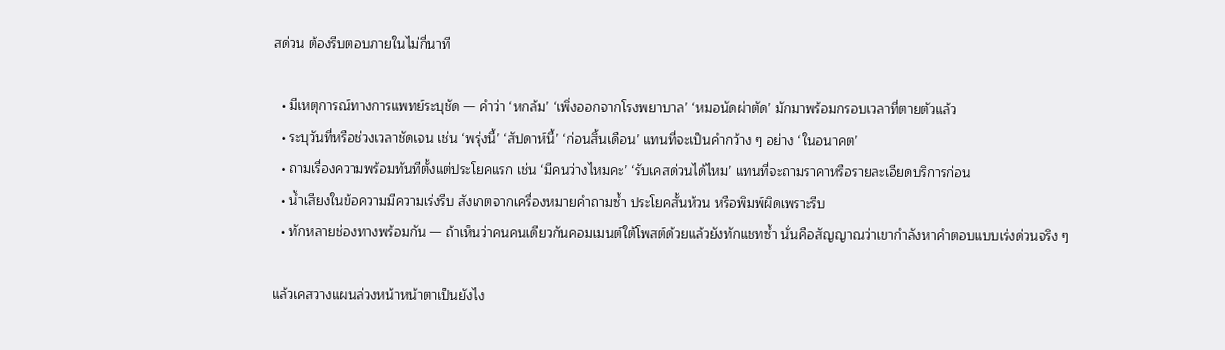สด่วน ต้องรีบตอบภายในไม่กี่นาที

  • มีเหตุการณ์ทางการแพทย์ระบุชัด — คำว่า ‘หกล้ม’ ‘เพิ่งออกจากโรงพยาบาล’ ‘หมอนัดผ่าตัด’ มักมาพร้อมกรอบเวลาที่ตายตัวแล้ว
  • ระบุวันที่หรือช่วงเวลาชัดเจน เช่น ‘พรุ่งนี้’ ‘สัปดาห์นี้’ ‘ก่อนสิ้นเดือน’ แทนที่จะเป็นคำกว้าง ๆ อย่าง ‘ในอนาคต’
  • ถามเรื่องความพร้อมทันทีตั้งแต่ประโยคแรก เช่น ‘มีคนว่างไหมคะ’ ‘รับเคสด่วนได้ไหม’ แทนที่จะถามราคาหรือรายละเอียดบริการก่อน
  • น้ำเสียงในข้อความมีความเร่งรีบ สังเกตจากเครื่องหมายคำถามซ้ำ ประโยคสั้นห้วน หรือพิมพ์ผิดเพราะรีบ
  • ทักหลายช่องทางพร้อมกัน — ถ้าเห็นว่าคนคนเดียวกันคอมเมนต์ใต้โพสต์ด้วยแล้วยังทักแชทซ้ำ นั่นคือสัญญาณว่าเขากำลังหาคำตอบแบบเร่งด่วนจริง ๆ

แล้วเคสวางแผนล่วงหน้าหน้าตาเป็นยังไง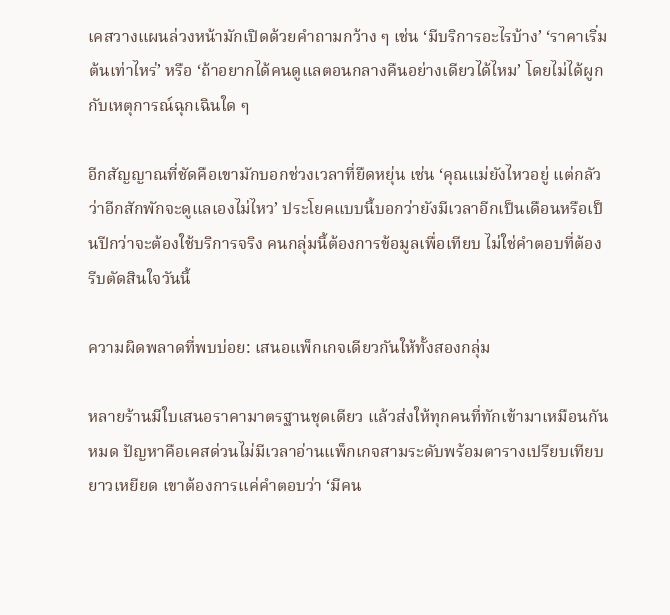เคสวางแผนล่วงหน้ามักเปิดด้วยคำถามกว้าง ๆ เช่น ‘มีบริการอะไรบ้าง’ ‘ราคาเริ่มต้นเท่าไหร่’ หรือ ‘ถ้าอยากได้คนดูแลตอนกลางคืนอย่างเดียวได้ไหม’ โดยไม่ได้ผูกกับเหตุการณ์ฉุกเฉินใด ๆ

อีกสัญญาณที่ชัดคือเขามักบอกช่วงเวลาที่ยืดหยุ่น เช่น ‘คุณแม่ยังไหวอยู่ แต่กลัวว่าอีกสักพักจะดูแลเองไม่ไหว’ ประโยคแบบนี้บอกว่ายังมีเวลาอีกเป็นเดือนหรือเป็นปีกว่าจะต้องใช้บริการจริง คนกลุ่มนี้ต้องการข้อมูลเพื่อเทียบ ไม่ใช่คำตอบที่ต้องรีบตัดสินใจวันนี้

ความผิดพลาดที่พบบ่อย: เสนอแพ็กเกจเดียวกันให้ทั้งสองกลุ่ม

หลายร้านมีใบเสนอราคามาตรฐานชุดเดียว แล้วส่งให้ทุกคนที่ทักเข้ามาเหมือนกันหมด ปัญหาคือเคสด่วนไม่มีเวลาอ่านแพ็กเกจสามระดับพร้อมตารางเปรียบเทียบยาวเหยียด เขาต้องการแค่คำตอบว่า ‘มีคน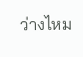ว่างไหม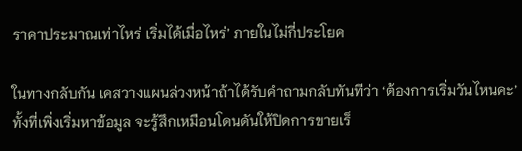ราคาประมาณเท่าไหร่ เริ่มได้เมื่อไหร่’ ภายในไม่กี่ประโยค

ในทางกลับกัน เคสวางแผนล่วงหน้าถ้าได้รับคำถามกลับทันทีว่า ‘ต้องการเริ่มวันไหนคะ’ ทั้งที่เพิ่งเริ่มหาข้อมูล จะรู้สึกเหมือนโดนดันให้ปิดการขายเร็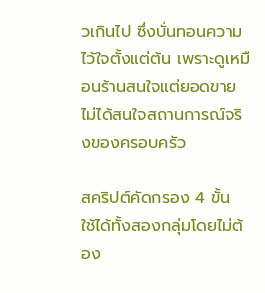วเกินไป ซึ่งบั่นทอนความไว้ใจตั้งแต่ต้น เพราะดูเหมือนร้านสนใจแต่ยอดขาย ไม่ได้สนใจสถานการณ์จริงของครอบครัว

สคริปต์คัดกรอง 4 ขั้น ใช้ได้ทั้งสองกลุ่มโดยไม่ต้อง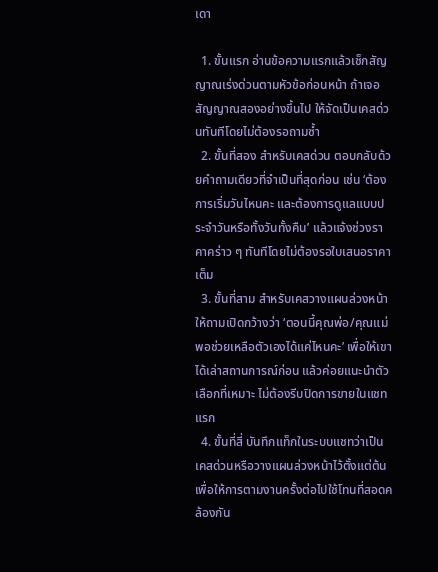เดา

  1. ขั้นแรก อ่านข้อความแรกแล้วเช็กสัญญาณเร่งด่วนตามหัวข้อก่อนหน้า ถ้าเจอสัญญาณสองอย่างขึ้นไป ให้จัดเป็นเคสด่วนทันทีโดยไม่ต้องรอถามซ้ำ
  2. ขั้นที่สอง สำหรับเคสด่วน ตอบกลับด้วยคำถามเดียวที่จำเป็นที่สุดก่อน เช่น ‘ต้องการเริ่มวันไหนคะ และต้องการดูแลแบบประจำวันหรือทั้งวันทั้งคืน’ แล้วแจ้งช่วงราคาคร่าว ๆ ทันทีโดยไม่ต้องรอใบเสนอราคาเต็ม
  3. ขั้นที่สาม สำหรับเคสวางแผนล่วงหน้า ให้ถามเปิดกว้างว่า ‘ตอนนี้คุณพ่อ/คุณแม่พอช่วยเหลือตัวเองได้แค่ไหนคะ’ เพื่อให้เขาได้เล่าสถานการณ์ก่อน แล้วค่อยแนะนำตัวเลือกที่เหมาะ ไม่ต้องรีบปิดการขายในแชทแรก
  4. ขั้นที่สี่ บันทึกแท็กในระบบแชทว่าเป็นเคสด่วนหรือวางแผนล่วงหน้าไว้ตั้งแต่ต้น เพื่อให้การตามงานครั้งต่อไปใช้โทนที่สอดคล้องกัน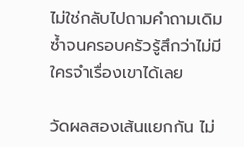ไม่ใช่กลับไปถามคำถามเดิมซ้ำจนครอบครัวรู้สึกว่าไม่มีใครจำเรื่องเขาได้เลย

วัดผลสองเส้นแยกกัน ไม่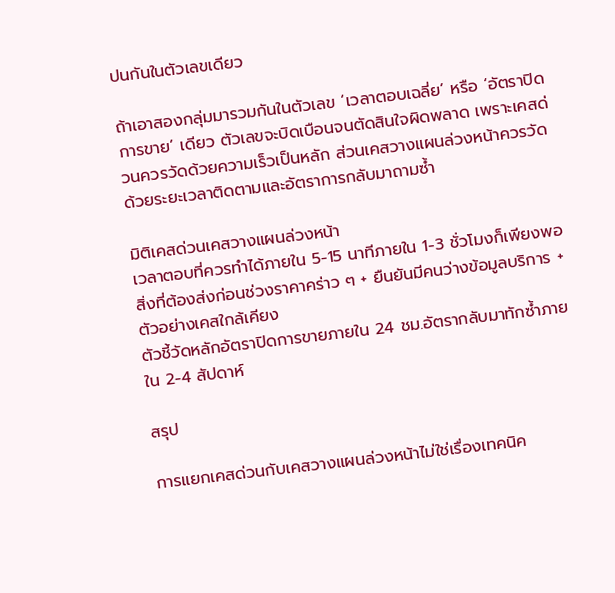ปนกันในตัวเลขเดียว

ถ้าเอาสองกลุ่มมารวมกันในตัวเลข ‘เวลาตอบเฉลี่ย’ หรือ ‘อัตราปิดการขาย’ เดียว ตัวเลขจะบิดเบือนจนตัดสินใจผิดพลาด เพราะเคสด่วนควรวัดด้วยความเร็วเป็นหลัก ส่วนเคสวางแผนล่วงหน้าควรวัดด้วยระยะเวลาติดตามและอัตราการกลับมาถามซ้ำ

มิติเคสด่วนเคสวางแผนล่วงหน้า
เวลาตอบที่ควรทำได้ภายใน 5-15 นาทีภายใน 1-3 ชั่วโมงก็เพียงพอ
สิ่งที่ต้องส่งก่อนช่วงราคาคร่าว ๆ + ยืนยันมีคนว่างข้อมูลบริการ + ตัวอย่างเคสใกล้เคียง
ตัวชี้วัดหลักอัตราปิดการขายภายใน 24 ชม.อัตรากลับมาทักซ้ำภายใน 2-4 สัปดาห์

สรุป

การแยกเคสด่วนกับเคสวางแผนล่วงหน้าไม่ใช่เรื่องเทคนิค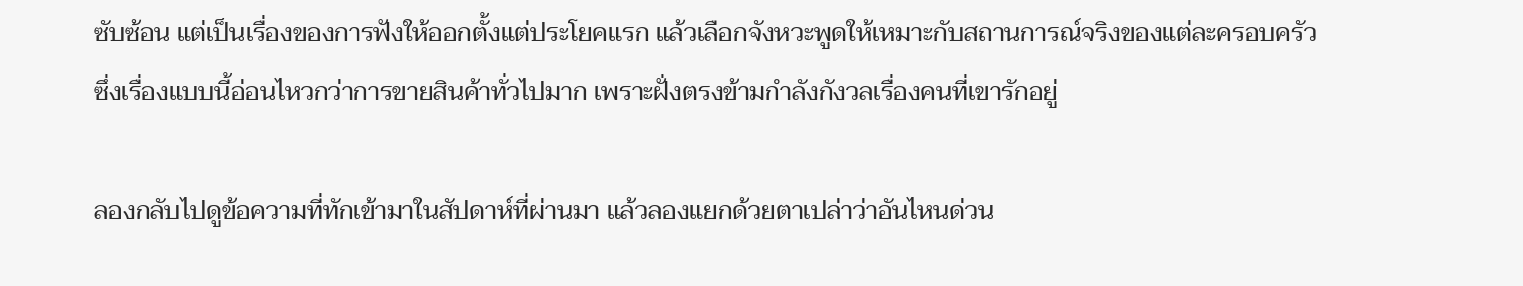ซับซ้อน แต่เป็นเรื่องของการฟังให้ออกตั้งแต่ประโยคแรก แล้วเลือกจังหวะพูดให้เหมาะกับสถานการณ์จริงของแต่ละครอบครัว ซึ่งเรื่องแบบนี้อ่อนไหวกว่าการขายสินค้าทั่วไปมาก เพราะฝั่งตรงข้ามกำลังกังวลเรื่องคนที่เขารักอยู่

ลองกลับไปดูข้อความที่ทักเข้ามาในสัปดาห์ที่ผ่านมา แล้วลองแยกด้วยตาเปล่าว่าอันไหนด่วน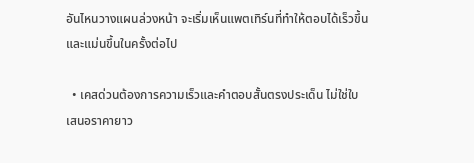อันไหนวางแผนล่วงหน้า จะเริ่มเห็นแพตเทิร์นที่ทำให้ตอบได้เร็วขึ้นและแม่นขึ้นในครั้งต่อไป

  • เคสด่วนต้องการความเร็วและคำตอบสั้นตรงประเด็น ไม่ใช่ใบเสนอราคายาว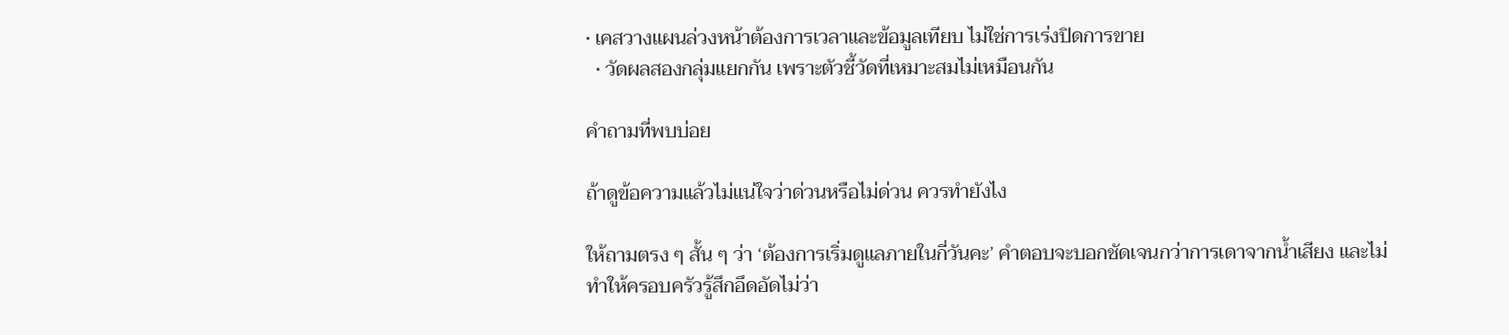• เคสวางแผนล่วงหน้าต้องการเวลาและข้อมูลเทียบ ไม่ใช่การเร่งปิดการขาย
  • วัดผลสองกลุ่มแยกกัน เพราะตัวชี้วัดที่เหมาะสมไม่เหมือนกัน

คำถามที่พบบ่อย

ถ้าดูข้อความแล้วไม่แน่ใจว่าด่วนหรือไม่ด่วน ควรทำยังไง

ให้ถามตรง ๆ สั้น ๆ ว่า ‘ต้องการเริ่มดูแลภายในกี่วันคะ’ คำตอบจะบอกชัดเจนกว่าการเดาจากน้ำเสียง และไม่ทำให้ครอบครัวรู้สึกอึดอัดไม่ว่า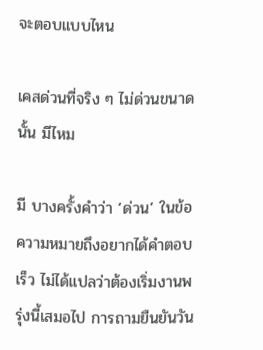จะตอบแบบไหน

เคสด่วนที่จริง ๆ ไม่ด่วนขนาดนั้น มีไหม

มี บางครั้งคำว่า ‘ด่วน’ ในข้อความหมายถึงอยากได้คำตอบเร็ว ไม่ได้แปลว่าต้องเริ่มงานพรุ่งนี้เสมอไป การถามยืนยันวัน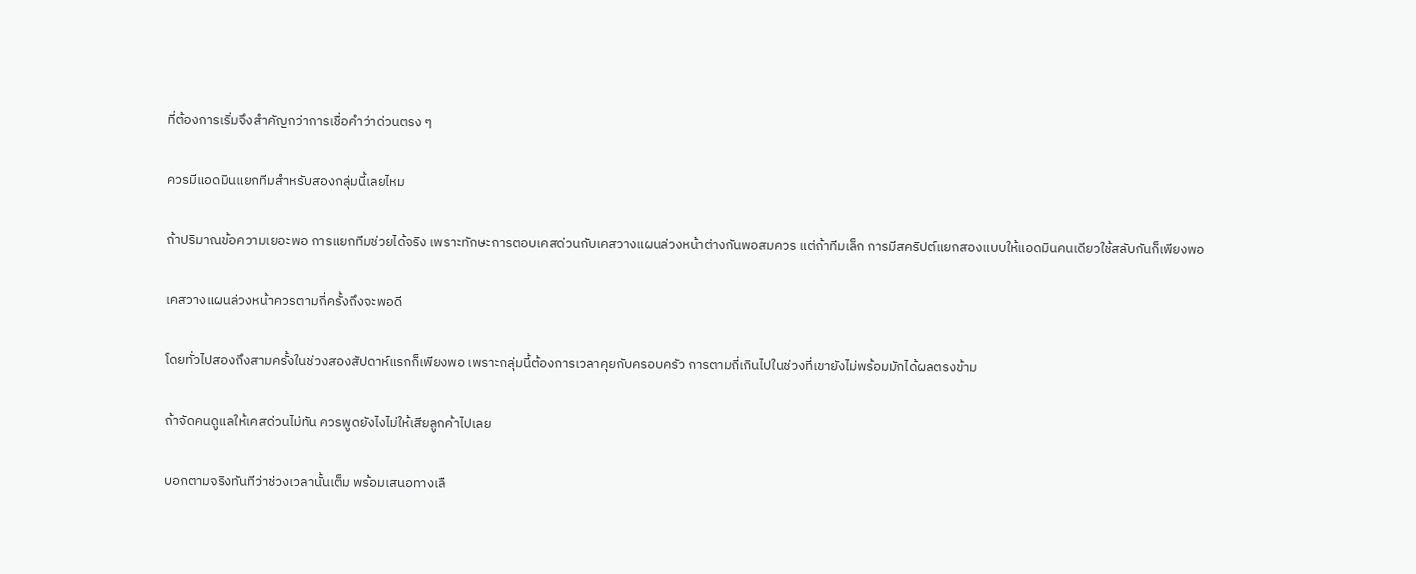ที่ต้องการเริ่มจึงสำคัญกว่าการเชื่อคำว่าด่วนตรง ๆ

ควรมีแอดมินแยกทีมสำหรับสองกลุ่มนี้เลยไหม

ถ้าปริมาณข้อความเยอะพอ การแยกทีมช่วยได้จริง เพราะทักษะการตอบเคสด่วนกับเคสวางแผนล่วงหน้าต่างกันพอสมควร แต่ถ้าทีมเล็ก การมีสคริปต์แยกสองแบบให้แอดมินคนเดียวใช้สลับกันก็เพียงพอ

เคสวางแผนล่วงหน้าควรตามกี่ครั้งถึงจะพอดี

โดยทั่วไปสองถึงสามครั้งในช่วงสองสัปดาห์แรกก็เพียงพอ เพราะกลุ่มนี้ต้องการเวลาคุยกับครอบครัว การตามถี่เกินไปในช่วงที่เขายังไม่พร้อมมักได้ผลตรงข้าม

ถ้าจัดคนดูแลให้เคสด่วนไม่ทัน ควรพูดยังไงไม่ให้เสียลูกค้าไปเลย

บอกตามจริงทันทีว่าช่วงเวลานั้นเต็ม พร้อมเสนอทางเลื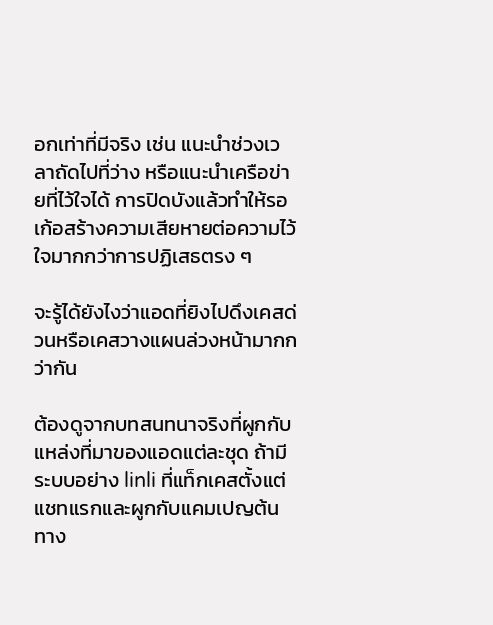อกเท่าที่มีจริง เช่น แนะนำช่วงเวลาถัดไปที่ว่าง หรือแนะนำเครือข่ายที่ไว้ใจได้ การปิดบังแล้วทำให้รอเก้อสร้างความเสียหายต่อความไว้ใจมากกว่าการปฏิเสธตรง ๆ

จะรู้ได้ยังไงว่าแอดที่ยิงไปดึงเคสด่วนหรือเคสวางแผนล่วงหน้ามากกว่ากัน

ต้องดูจากบทสนทนาจริงที่ผูกกับแหล่งที่มาของแอดแต่ละชุด ถ้ามีระบบอย่าง linli ที่แท็กเคสตั้งแต่แชทแรกและผูกกับแคมเปญต้นทาง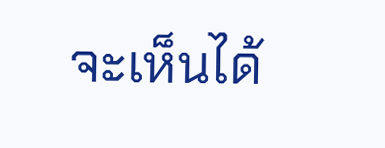จะเห็นได้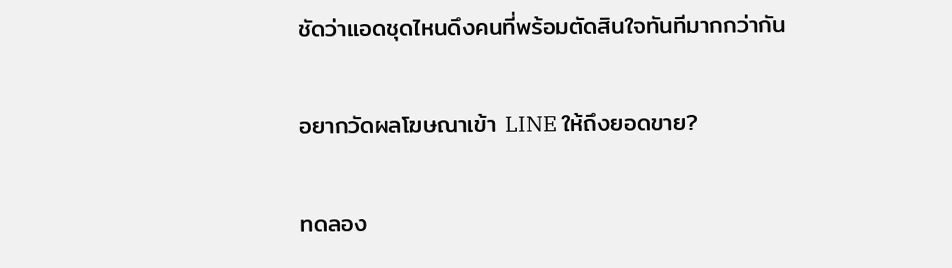ชัดว่าแอดชุดไหนดึงคนที่พร้อมตัดสินใจทันทีมากกว่ากัน

อยากวัดผลโฆษณาเข้า LINE ให้ถึงยอดขาย?

ทดลอง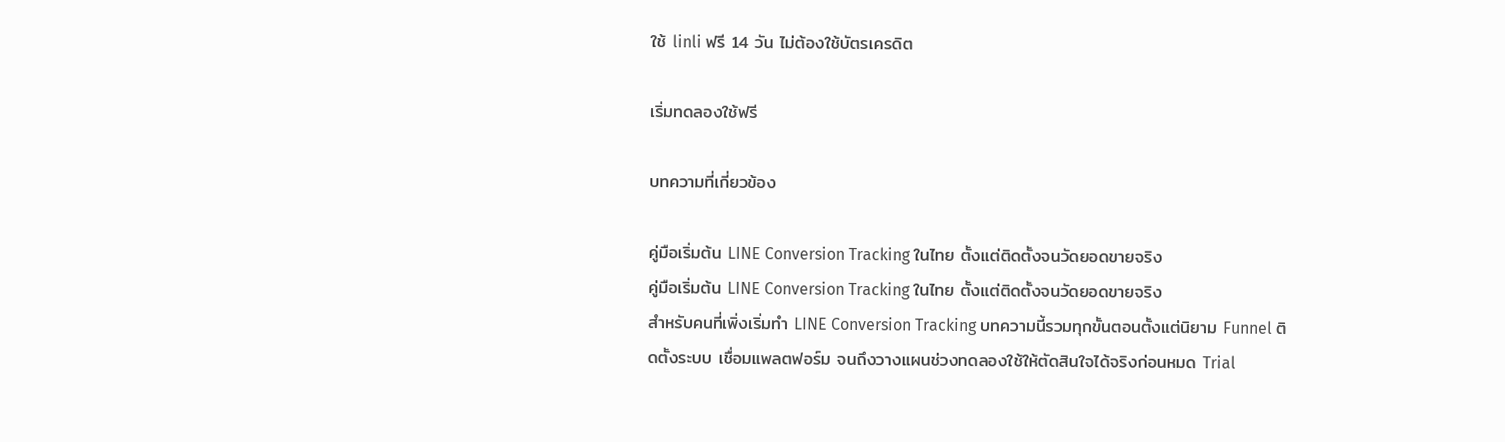ใช้ linli ฟรี 14 วัน ไม่ต้องใช้บัตรเครดิต

เริ่มทดลองใช้ฟรี

บทความที่เกี่ยวข้อง

คู่มือเริ่มต้น LINE Conversion Tracking ในไทย ตั้งแต่ติดตั้งจนวัดยอดขายจริง
คู่มือเริ่มต้น LINE Conversion Tracking ในไทย ตั้งแต่ติดตั้งจนวัดยอดขายจริง
สำหรับคนที่เพิ่งเริ่มทำ LINE Conversion Tracking บทความนี้รวมทุกขั้นตอนตั้งแต่นิยาม Funnel ติดตั้งระบบ เชื่อมแพลตฟอร์ม จนถึงวางแผนช่วงทดลองใช้ให้ตัดสินใจได้จริงก่อนหมด Trial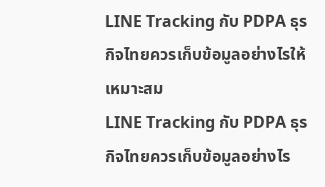LINE Tracking กับ PDPA ธุรกิจไทยควรเก็บข้อมูลอย่างไรให้เหมาะสม
LINE Tracking กับ PDPA ธุรกิจไทยควรเก็บข้อมูลอย่างไร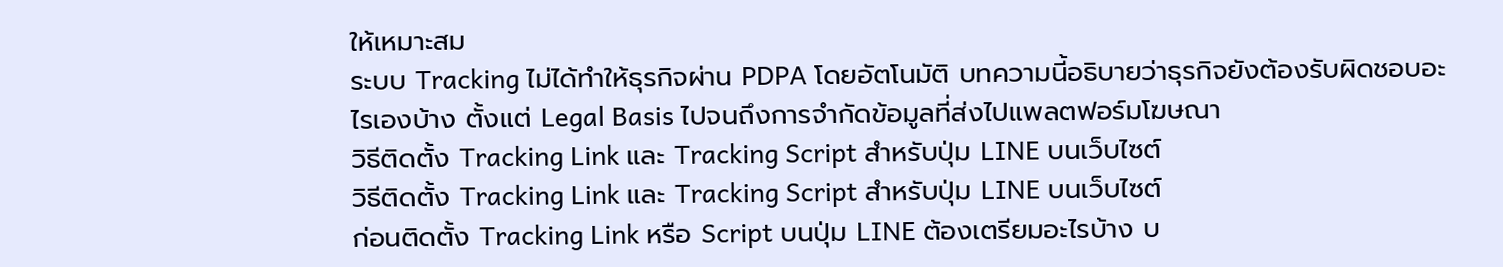ให้เหมาะสม
ระบบ Tracking ไม่ได้ทำให้ธุรกิจผ่าน PDPA โดยอัตโนมัติ บทความนี้อธิบายว่าธุรกิจยังต้องรับผิดชอบอะไรเองบ้าง ตั้งแต่ Legal Basis ไปจนถึงการจำกัดข้อมูลที่ส่งไปแพลตฟอร์มโฆษณา
วิธีติดตั้ง Tracking Link และ Tracking Script สำหรับปุ่ม LINE บนเว็บไซต์
วิธีติดตั้ง Tracking Link และ Tracking Script สำหรับปุ่ม LINE บนเว็บไซต์
ก่อนติดตั้ง Tracking Link หรือ Script บนปุ่ม LINE ต้องเตรียมอะไรบ้าง บ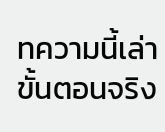ทความนี้เล่าขั้นตอนจริง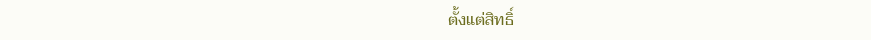ตั้งแต่สิทธิ์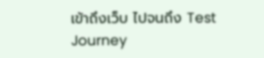เข้าถึงเว็บ ไปจนถึง Test Journey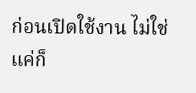ก่อนเปิดใช้งาน ไม่ใช่แค่ก็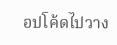อปโค้ดไปวาง